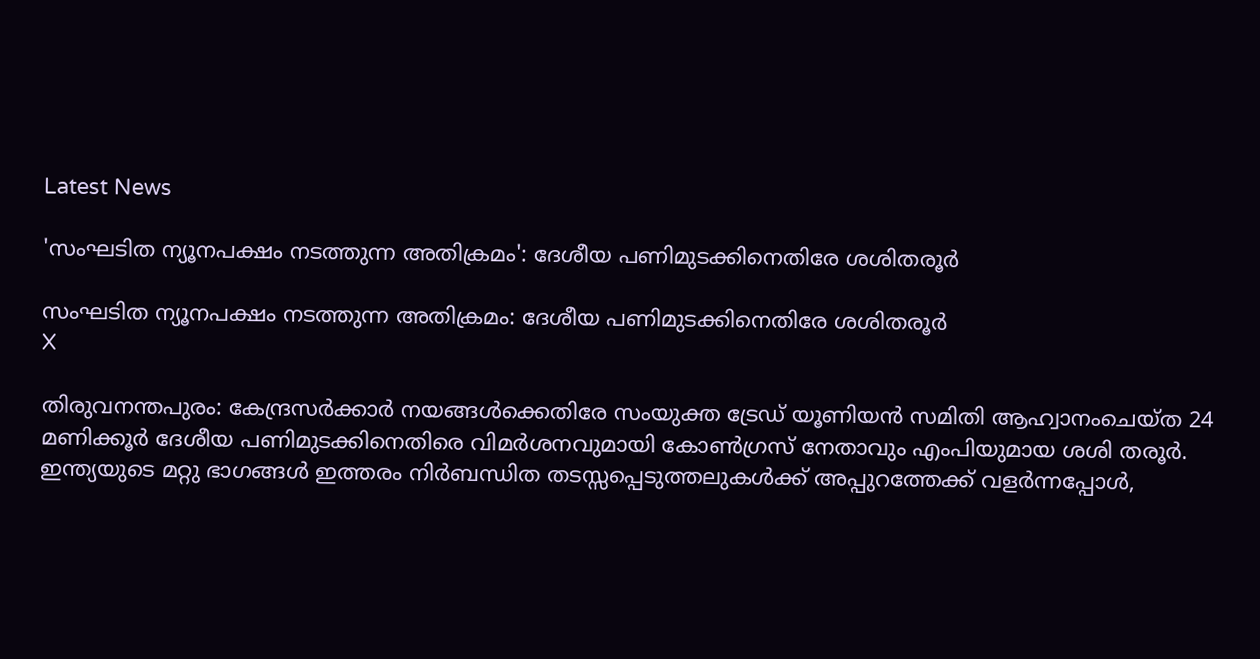Latest News

'സംഘടിത ന്യൂനപക്ഷം നടത്തുന്ന അതിക്രമം': ദേശീയ പണിമുടക്കിനെതിരേ ശശിതരൂർ

സംഘടിത ന്യൂനപക്ഷം നടത്തുന്ന അതിക്രമം: ദേശീയ പണിമുടക്കിനെതിരേ ശശിതരൂർ
X

തിരുവനന്തപുരം: കേന്ദ്രസര്‍ക്കാര്‍ നയങ്ങള്‍ക്കെതിരേ സംയുക്ത ട്രേഡ് യൂണിയന്‍ സമിതി ആഹ്വാനംചെയ്ത 24 മണിക്കൂര്‍ ദേശീയ പണിമുടക്കിനെതിരെ വിമര്‍ശനവുമായി കോണ്‍ഗ്രസ് നേതാവും എംപിയുമായ ശശി തരൂർ. ഇന്ത്യയുടെ മറ്റു ഭാഗങ്ങള്‍ ഇത്തരം നിര്‍ബന്ധിത തടസ്സപ്പെടുത്തലുകള്‍ക്ക് അപ്പുറത്തേക്ക് വളര്‍ന്നപ്പോള്‍,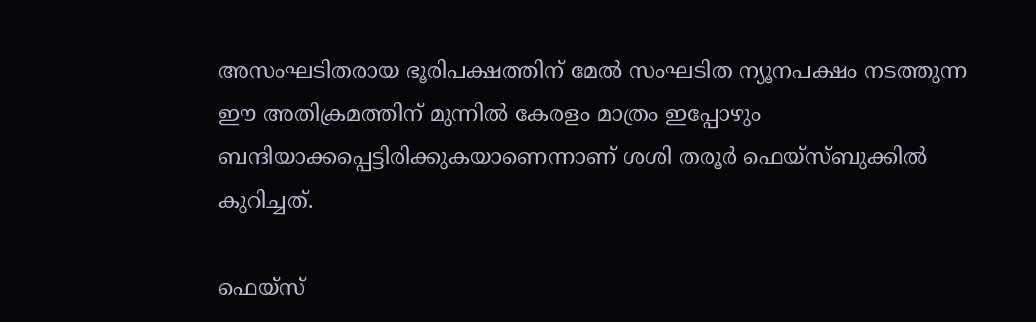അസംഘടിതരായ ഭൂരിപക്ഷത്തിന് മേല്‍ സംഘടിത ന്യൂനപക്ഷം നടത്തുന്ന ഈ അതിക്രമത്തിന് മുന്നില്‍ കേരളം മാത്രം ഇപ്പോഴും ബന്ദിയാക്കപ്പെട്ടിരിക്കുകയാണെന്നാണ് ശശി തരൂർ ഫെയ്സ്ബുക്കില്‍ കുറിച്ചത്.

ഫെയ്സ്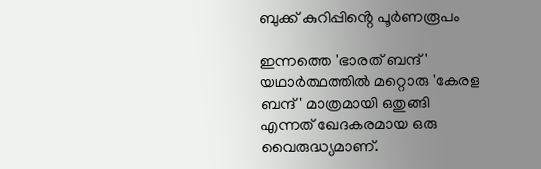ബുക്ക് കുറിപ്പിൻ്റെ പൂർണരൂപം

ഇന്നത്തെ 'ഭാരത് ബന്ദ്' യഥാര്‍ത്ഥത്തില്‍ മറ്റൊരു 'കേരള ബന്ദ്' മാത്രമായി ഒതുങ്ങി എന്നത് ഖേദകരമായ ഒരു വൈരുദ്ധ്യമാണ്.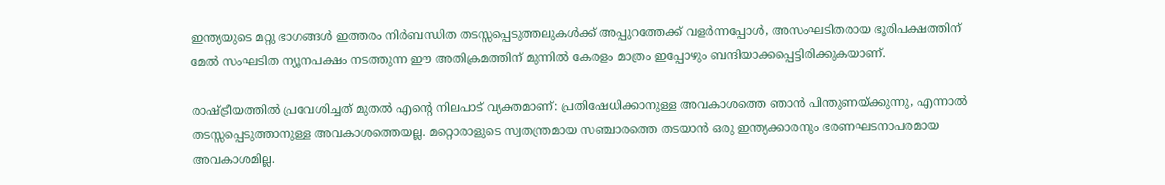ഇന്ത്യയുടെ മറ്റു ഭാഗങ്ങള്‍ ഇത്തരം നിര്‍ബന്ധിത തടസ്സപ്പെടുത്തലുകള്‍ക്ക് അപ്പുറത്തേക്ക് വളര്‍ന്നപ്പോള്‍, അസംഘടിതരായ ഭൂരിപക്ഷത്തിന് മേല്‍ സംഘടിത ന്യൂനപക്ഷം നടത്തുന്ന ഈ അതിക്രമത്തിന് മുന്നില്‍ കേരളം മാത്രം ഇപ്പോഴും ബന്ദിയാക്കപ്പെട്ടിരിക്കുകയാണ്.

രാഷ്ട്രീയത്തില്‍ പ്രവേശിച്ചത് മുതല്‍ എന്റെ നിലപാട് വ്യക്തമാണ്: പ്രതിഷേധിക്കാനുള്ള അവകാശത്തെ ഞാന്‍ പിന്തുണയ്ക്കുന്നു, എന്നാല്‍ തടസ്സപ്പെടുത്താനുള്ള അവകാശത്തെയല്ല. മറ്റൊരാളുടെ സ്വതന്ത്രമായ സഞ്ചാരത്തെ തടയാന്‍ ഒരു ഇന്ത്യക്കാരനും ഭരണഘടനാപരമായ അവകാശമില്ല.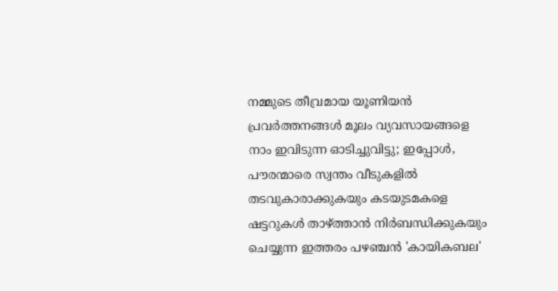നമ്മുടെ തീവ്രമായ യൂണിയന്‍ പ്രവര്‍ത്തനങ്ങള്‍ മൂലം വ്യവസായങ്ങളെ നാം ഇവിടുന്ന ഓടിച്ചുവിട്ടു; ഇപ്പോള്‍, പൗരന്മാരെ സ്വന്തം വീടുകളില്‍ തടവുകാരാക്കുകയും കടയുടമകളെ ഷട്ടറുകള്‍ താഴ്ത്താന്‍ നിര്‍ബന്ധിക്കുകയും ചെയ്യുന്ന ഇത്തരം പഴഞ്ചന്‍ 'കായികബല'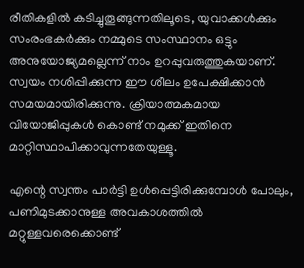രീതികളില്‍ കടിച്ചുതൂങ്ങുന്നതിലൂടെ, യുവാക്കള്‍ക്കും സംരംഭകര്‍ക്കും നമ്മുടെ സംസ്ഥാനം ഒട്ടും അനുയോജ്യമല്ലെന്ന് നാം ഉറപ്പുവരുത്തുകയാണ്. സ്വയം നശിപ്പിക്കുന്ന ഈ ശീലം ഉപേക്ഷിക്കാന്‍ സമയമായിരിക്കുന്നു. ക്രിയാത്മകമായ വിയോജിപ്പുകള്‍ കൊണ്ട് നമുക്ക് ഇതിനെ മാറ്റിസ്ഥാപിക്കാവുന്നതേയുള്ളൂ.

എന്റെ സ്വന്തം പാര്‍ട്ടി ഉള്‍പ്പെട്ടിരിക്കുമ്പോള്‍ പോലും, പണിമുടക്കാനുള്ള അവകാശത്തില്‍ മറ്റുള്ളവരെക്കൊണ്ട്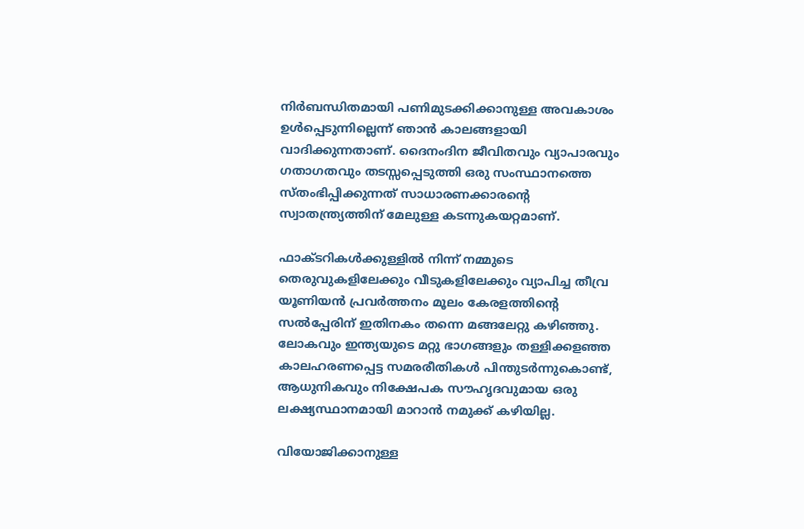നിര്‍ബന്ധിതമായി പണിമുടക്കിക്കാനുള്ള അവകാശം ഉള്‍പ്പെടുന്നില്ലെന്ന് ഞാന്‍ കാലങ്ങളായി വാദിക്കുന്നതാണ്. ദൈനംദിന ജീവിതവും വ്യാപാരവും ഗതാഗതവും തടസ്സപ്പെടുത്തി ഒരു സംസ്ഥാനത്തെ സ്തംഭിപ്പിക്കുന്നത് സാധാരണക്കാരന്റെ സ്വാതന്ത്ര്യത്തിന് മേലുള്ള കടന്നുകയറ്റമാണ്.

ഫാക്ടറികള്‍ക്കുള്ളില്‍ നിന്ന് നമ്മുടെ തെരുവുകളിലേക്കും വീടുകളിലേക്കും വ്യാപിച്ച തീവ്ര യൂണിയന്‍ പ്രവര്‍ത്തനം മൂലം കേരളത്തിന്റെ സല്‍പ്പേരിന് ഇതിനകം തന്നെ മങ്ങലേറ്റു കഴിഞ്ഞു. ലോകവും ഇന്ത്യയുടെ മറ്റു ഭാഗങ്ങളും തള്ളിക്കളഞ്ഞ കാലഹരണപ്പെട്ട സമരരീതികള്‍ പിന്തുടര്‍ന്നുകൊണ്ട്, ആധുനികവും നിക്ഷേപക സൗഹൃദവുമായ ഒരു ലക്ഷ്യസ്ഥാനമായി മാറാന്‍ നമുക്ക് കഴിയില്ല.

വിയോജിക്കാനുള്ള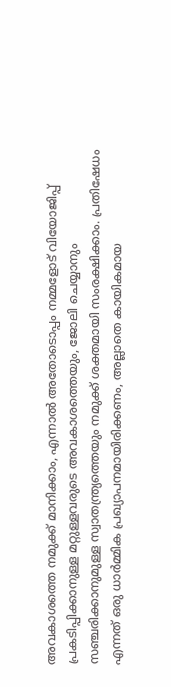അവകാശത്തെ നമുക്ക് മാനിക്കാം, എന്നാല്‍ അതോടൊപ്പം നമ്മളോട് വിയോജിപ്പ് പ്രകടിപ്പിക്കാനുള്ള മറ്റുള്ളവരുടെ അവകാശത്തെയും, ജോലി ചെയ്യാനും സഞ്ചരിക്കാനുമുള്ള സ്വാതന്ത്ര്യത്തെയും നമുക്ക് ശക്തമായി സംരക്ഷിക്കാം. പ്രതിഷേധം എന്നത് ഒരു ധാര്‍മ്മിക പ്രഖ്യാപനമായിരിക്കണം, അല്ലാതെ കായികമായ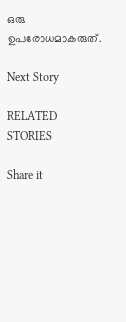ഒരു ഉപരോധമാകരുത്.

Next Story

RELATED STORIES

Share it